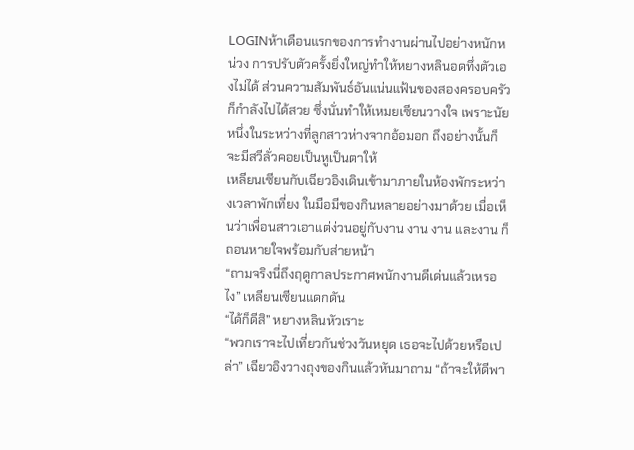LOGINห้าเดือนแรกของการทำงานผ่านไปอย่างหนักหน่วง การปรับตัวครั้งยิ่งใหญ่ทำให้หยางหลินอดทึ่งตัวเองไม่ได้ ส่วนความสัมพันธ์อันแน่นแฟ้นของสองครอบครัวก็กำลังไปได้สวย ซึ่งนั่นทำให้เหมยเซียนวางใจ เพราะนัยหนึ่งในระหว่างที่ลูกสาวห่างจากอ้อมอก ถึงอย่างนั้นก็จะมีสวีลั่วคอยเป็นหูเป็นตาให้
เหลียนเซียนกับเฉียวอิงเดินเข้ามาภายในห้องพักระหว่างเวลาพักเที่ยง ในมือมีของกินหลายอย่างมาด้วย เมื่อเห็นว่าเพื่อนสาวเอาแต่ง่วนอยู่กับงาน งาน งาน และงาน ก็ถอนหายใจพร้อมกับส่ายหน้า
“ถามจริงนี่ถึงฤดูกาลประกาศพนักงานดีเด่นแล้วเหรอไง” เหลียนเซียนแดกดัน
“ได้ก็ดีสิ” หยางหลินหัวเราะ
“พวกเราจะไปเที่ยวกันช่วงวันหยุด เธอจะไปด้วยหรือเปล่า” เฉียวอิงวางถุงของกินแล้วหันมาถาม “ถ้าจะให้ดีพา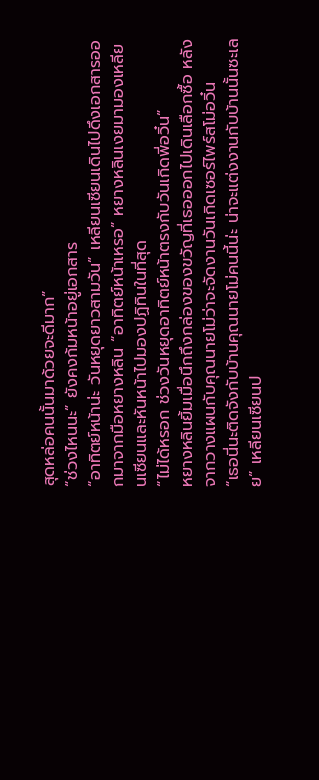สุดหล่อคนนั้นมาด้วยจะดีมาก”
“ช่วงไหนนะ” ยังคงก้มหน้าอยู่เอกสาร
“อาทิตย์หน้าน่ะ วันหยุดยาวสามวัน” เหลียนเซียนเดินไปดึงเอกสารออกมาจากมือหยางหลิน “อาทิตย์หน้าเหรอ” หยางหลินเงยมามองเหลียนเซียนและหันหน้าไปมองปฏิทินในที่สุด
“ไม่ได้หรอก ช่วงวันหยุดอาทิตย์หน้าตรงกับวันเกิดพี่อวิ๋น”
หยางหลินยิ้มเมื่อนึกถึงกล่องของขวัญที่เธอออกไปเดินเลือกซื้อ หลังจากวางแผนกับคุณนายโม่ว่าจะจัดงานวันเกิดเซอร์ไพร์สโม่อวิ๋น
“เธอนี่นะติดจังกับบ้านคุณนายโม่คนนี้น่ะ น่าจะแต่งงานกับบ้านนั้นซะเลย” เหลียนเซียนป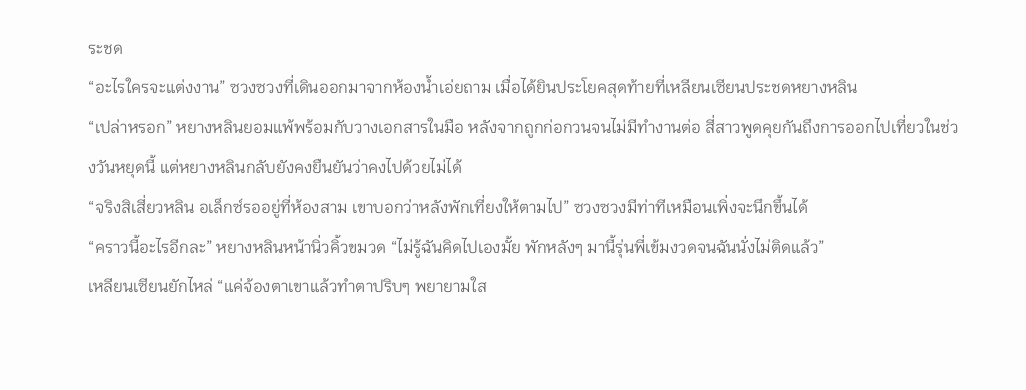ระชด
“อะไรใครจะแต่งงาน” ซวงซวงที่เดินออกมาจากห้องน้ำเอ่ยถาม เมื่อได้ยินประโยคสุดท้ายที่เหลียนเซียนประชดหยางหลิน
“เปล่าหรอก” หยางหลินยอมแพ้พร้อมกับวางเอกสารในมือ หลังจากถูกก่อกวนจนไม่มีทำงานต่อ สี่สาวพูดคุยกันถึงการออกไปเที่ยวในช่วงวันหยุดนี้ แต่หยางหลินกลับยังคงยืนยันว่าคงไปด้วยไม่ได้
“จริงสิเสี่ยวหลิน อเล็กซ์รออยู่ที่ห้องสาม เขาบอกว่าหลังพักเที่ยงให้ตามไป” ซวงซวงมีท่าทีเหมือนเพิ่งจะนึกขึ้นได้
“คราวนี้อะไรอีกละ” หยางหลินหน้านิ่วคิ้วขมวด “ไม่รู้ฉันคิดไปเองมั้ย พักหลังๆ มานี้รุ่นพี่เข้มงวดจนฉันนั่งไม่ติดแล้ว”
เหลียนเซียนยักไหล่ “แค่จ้องตาเขาแล้วทำตาปริบๆ พยายามใส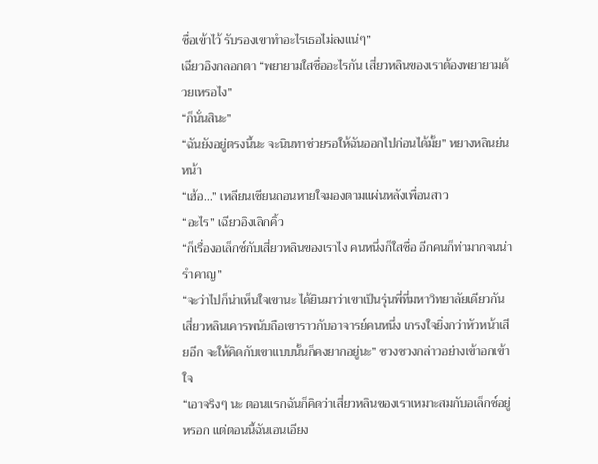ซื่อเข้าไว้ รับรองเขาทำอะไรเธอไม่ลงแน่ๆ”
เฉียวอิงกลอกตา “พยายามใสซื่ออะไรกัน เสี่ยวหลินของเราต้องพยายามด้วยเหรอไง”
“ก็นั่นสินะ”
“ฉันยังอยู่ตรงนี้นะ จะนินทาช่วยรอให้ฉันออกไปก่อนได้มั้ย” หยางหลินย่นหน้า
“เฮ้อ...” เหลียนเซียนถอนหายใจมองตามแผ่นหลังเพื่อนสาว
“อะไร” เฉียวอิงเลิกคิ้ว
“ก็เรื่องอเล็กซ์กับเสี่ยวหลินของเราไง คนหนึ่งก็ใสซื่อ อีกคนก็ท่ามากจนน่ารำคาญ”
“จะว่าไปก็น่าเห็นใจเขานะ ได้ยินมาว่าเขาเป็นรุ่นพี่ที่มหาวิทยาลัยเดียวกัน เสี่ยวหลินเคารพนับถือเขาราวกับอาจารย์คนหนึ่ง เกรงใจยิ่งกว่าหัวหน้าเสียอีก จะให้คิดกับเขาแบบนั้นก็คงยากอยู่นะ” ซวงซวงกล่าวอย่างเข้าอกเข้าใจ
“เอาจริงๆ นะ ตอนแรกฉันก็คิดว่าเสี่ยวหลินของเราเหมาะสมกับอเล็กซ์อยู่หรอก แต่ตอนนี้ฉันเอนเอียง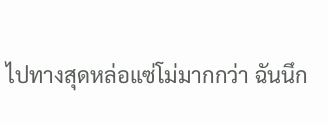ไปทางสุดหล่อแซ่โม่มากกว่า ฉันนึก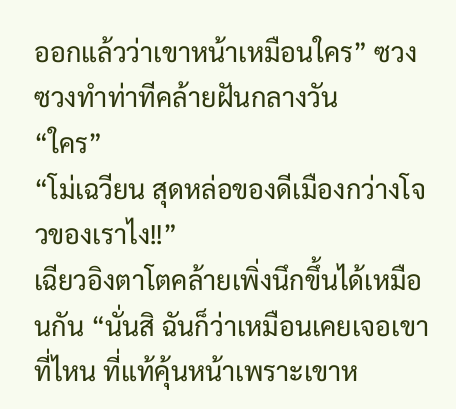ออกแล้วว่าเขาหน้าเหมือนใคร” ซวงซวงทำท่าทีคล้ายฝันกลางวัน
“ใคร”
“โม่เฉวียน สุดหล่อของดีเมืองกว่างโจวของเราไง!!”
เฉียวอิงตาโตคล้ายเพิ่งนึกขึ้นได้เหมือนกัน “นั่นสิ ฉันก็ว่าเหมือนเคยเจอเขาที่ไหน ที่แท้คุ้นหน้าเพราะเขาห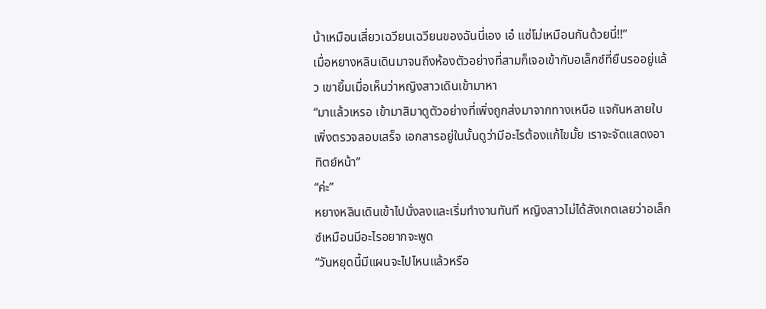น้าเหมือนเสี่ยวเฉวียนเฉวียนของฉันนี่เอง เอ๋ แซ่โม่เหมือนกันด้วยนี่!!”
เมื่อหยางหลินเดินมาจนถึงห้องตัวอย่างที่สามก็เจอเข้ากับอเล็กซ์ที่ยืนรออยู่แล้ว เขายิ้มเมื่อเห็นว่าหญิงสาวเดินเข้ามาหา
“มาแล้วเหรอ เข้ามาสิมาดูตัวอย่างที่เพิ่งถูกส่งมาจากทางเหนือ แจกันหลายใบเพิ่งตรวจสอบเสร็จ เอกสารอยู่ในนั้นดูว่ามีอะไรต้องแก้ไขมั้ย เราจะจัดแสดงอาทิตย์หน้า”
“ค่ะ”
หยางหลินเดินเข้าไปนั่งลงและเริ่มทำงานทันที หญิงสาวไม่ได้สังเกตเลยว่าอเล็กซ์เหมือนมีอะไรอยากจะพูด
“วันหยุดนี้มีแผนจะไปไหนแล้วหรือ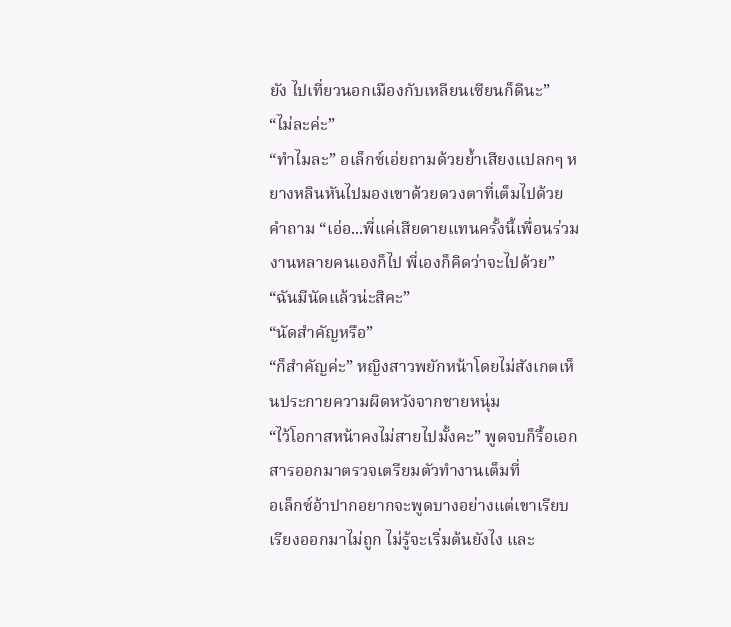ยัง ไปเที่ยวนอกเมืองกับเหลียนเซียนก็ดีนะ”
“ไม่ละค่ะ”
“ทำไมละ” อเล็กซ์เอ่ยถามด้วยย้ำเสียงแปลกๆ หยางหลินหันไปมองเขาด้วยดวงตาที่เต็มไปด้วยคำถาม “เอ่อ...พี่แค่เสียดายแทนครั้งนี้เพื่อนร่วมงานหลายคนเองก็ไป พี่เองก็คิดว่าจะไปด้วย”
“ฉันมีนัดแล้วน่ะสิคะ”
“นัดสำคัญหรือ”
“ก็สำคัญค่ะ” หญิงสาวพยักหน้าโดยไม่สังเกตเห็นประกายความผิดหวังจากชายหนุ่ม
“ไว้โอกาสหน้าคงไม่สายไปมั้งคะ” พูดจบก็รื้อเอกสารออกมาตรวจเตรียมตัวทำงานเต็มที่
อเล็กซ์อ้าปากอยากจะพูดบางอย่างแต่เขาเรียบเรียงออกมาไม่ถูก ไม่รู้จะเริ่มต้นยังไง และ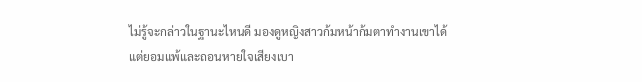ไม่รู้จะกล่าวในฐานะไหนดี มองดูหญิงสาวก้มหน้าก้มตาทำงานเขาได้แต่ยอมแพ้และถอนหายใจเสียงเบา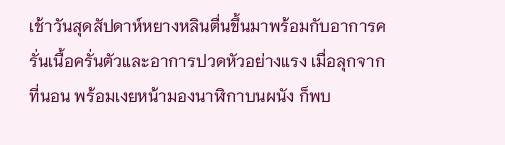เช้าวันสุดสัปดาห์หยางหลินตื่นขึ้นมาพร้อมกับอาการครั่นเนื้อครั่นตัวและอาการปวดหัวอย่างแรง เมื่อลุกจากที่นอน พร้อมเงยหน้ามองนาฬิกาบนผนัง ก็พบ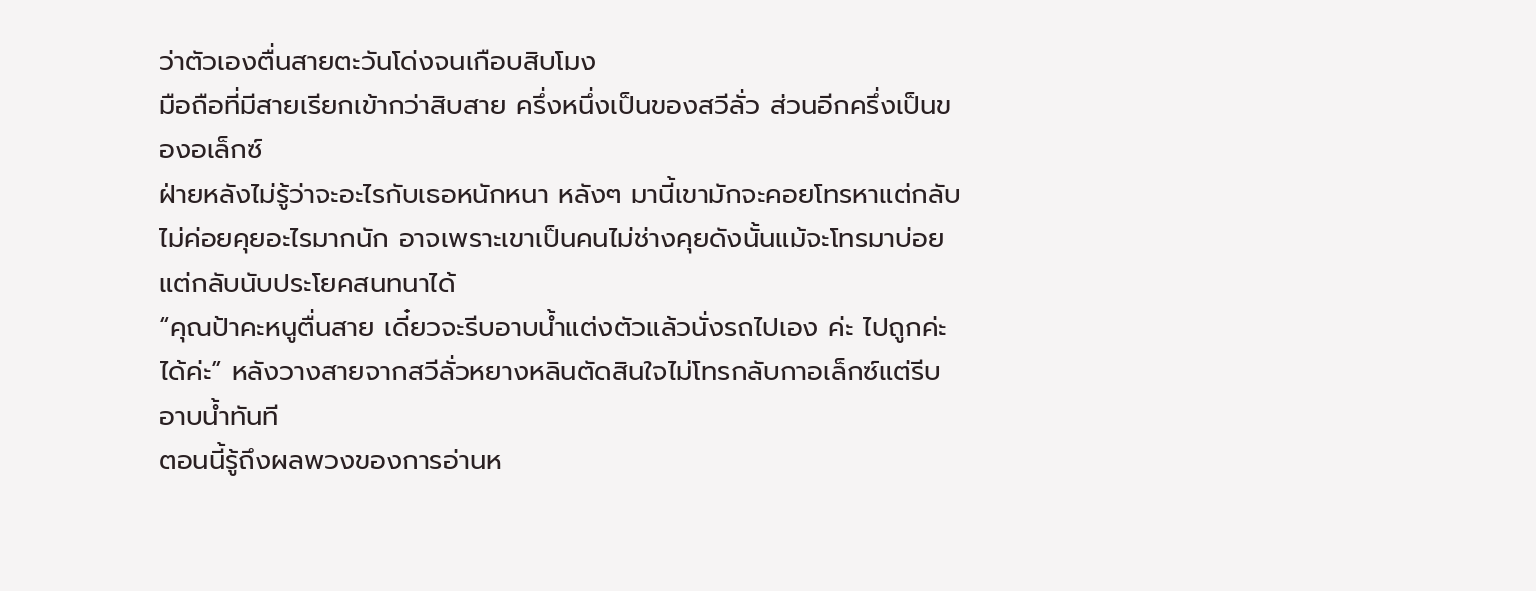ว่าตัวเองตื่นสายตะวันโด่งจนเกือบสิบโมง
มือถือที่มีสายเรียกเข้ากว่าสิบสาย ครึ่งหนึ่งเป็นของสวีลั่ว ส่วนอีกครึ่งเป็นของอเล็กซ์
ฝ่ายหลังไม่รู้ว่าจะอะไรกับเธอหนักหนา หลังๆ มานี้เขามักจะคอยโทรหาแต่กลับไม่ค่อยคุยอะไรมากนัก อาจเพราะเขาเป็นคนไม่ช่างคุยดังนั้นแม้จะโทรมาบ่อยแต่กลับนับประโยคสนทนาได้
“คุณป้าคะหนูตื่นสาย เดี๋ยวจะรีบอาบน้ำแต่งตัวแล้วนั่งรถไปเอง ค่ะ ไปถูกค่ะ ได้ค่ะ” หลังวางสายจากสวีลั่วหยางหลินตัดสินใจไม่โทรกลับกาอเล็กซ์แต่รีบอาบน้ำทันที
ตอนนี้รู้ถึงผลพวงของการอ่านห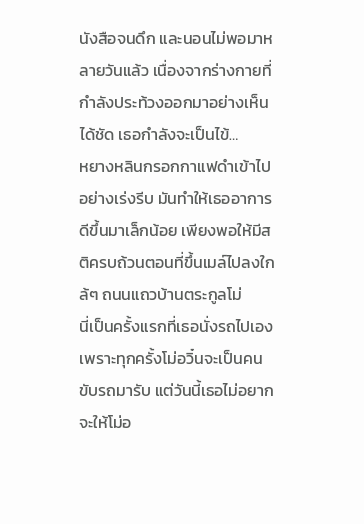นังสือจนดึก และนอนไม่พอมาหลายวันแล้ว เนื่องจากร่างกายที่กำลังประท้วงออกมาอย่างเห็นได้ชัด เธอกำลังจะเป็นไข้…
หยางหลินกรอกกาแฟดำเข้าไปอย่างเร่งรีบ มันทำให้เธออาการดีขึ้นมาเล็กน้อย เพียงพอให้มีสติครบถ้วนตอนที่ขึ้นเมล์ไปลงใกล้ๆ ถนนแถวบ้านตระกูลโม่
นี่เป็นครั้งแรกที่เธอนั่งรถไปเอง เพราะทุกครั้งโม่อวิ๋นจะเป็นคนขับรถมารับ แต่วันนี้เธอไม่อยากจะให้โม่อ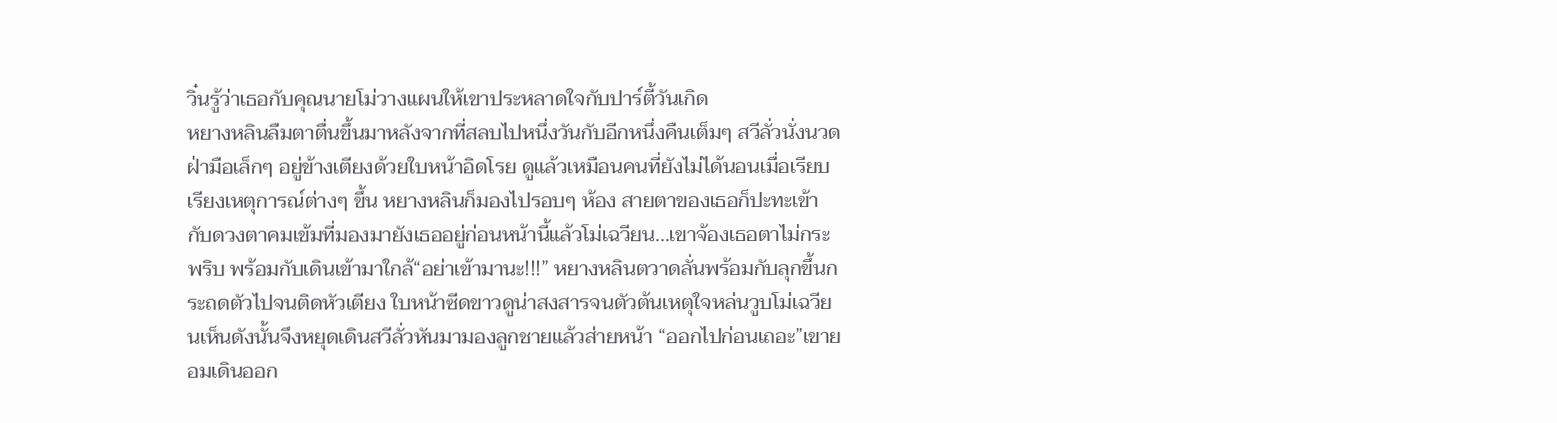วิ๋นรู้ว่าเธอกับคุณนายโม่วางแผนให้เขาประหลาดใจกับปาร์ตี้วันเกิด
หยางหลินลืมตาตื่นขึ้นมาหลังจากที่สลบไปหนึ่งวันกับอีกหนึ่งคืนเต็มๆ สวีลั่วนั่งนวดฝ่ามือเล็กๆ อยู่ข้างเตียงด้วยใบหน้าอิดโรย ดูแล้วเหมือนคนที่ยังไม่ได้นอนเมื่อเรียบเรียงเหตุการณ์ต่างๆ ขึ้น หยางหลินก็มองไปรอบๆ ห้อง สายตาของเธอก็ปะทะเข้ากับดวงตาคมเข้มที่มองมายังเธออยู่ก่อนหน้านี้แล้วโม่เฉวียน...เขาจ้องเธอตาไม่กระพริบ พร้อมกับเดินเข้ามาใกล้“อย่าเข้ามานะ!!!” หยางหลินตวาดลั่นพร้อมกับลุกขึ้นกระถดตัวไปจนติดหัวเตียง ใบหน้าซีดขาวดูน่าสงสารจนตัวต้นเหตุใจหล่นวูบโม่เฉวียนเห็นดังนั้นจึงหยุดเดินสวีลั่วหันมามองลูกชายแล้วส่ายหน้า “ออกไปก่อนเถอะ”เขายอมเดินออก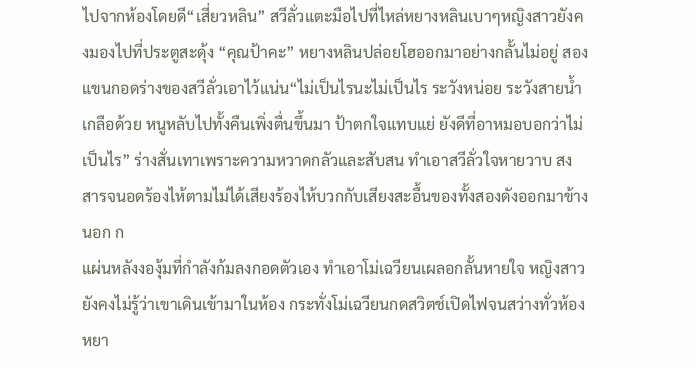ไปจากห้องโดยดี“เสี่ยวหลิน” สวีลั่วแตะมือไปที่ไหล่หยางหลินเบาๆหญิงสาวยังคงมองไปที่ประตูสะดุ้ง “คุณป้าคะ” หยางหลินปล่อยโฮออกมาอย่างกลั้นไม่อยู่ สองแขนกอดร่างของสวีลั่วเอาไว้แน่น“ไม่เป็นไรนะไม่เป็นไร ระวังหน่อย ระวังสายน้ำเกลือด้วย หนูหลับไปทั้งคืนเพิ่งตื่นขึ้นมา ป้าตกใจแทบแย่ ยังดีที่อาหมอบอกว่าไม่เป็นไร” ร่างสั่นเทาเพราะความหวาดกลัวและสับสน ทำเอาสวีลั่วใจหายวาบ สงสารจนอดร้องไห้ตามไม่ได้เสียงร้องไห้บวกกับเสียงสะอื้นของทั้งสองดังออกมาข้างนอก ก
แผ่นหลังงองุ้มที่กำลังก้มลงกอดตัวเอง ทำเอาโม่เฉวียนเผลอกลั้นหายใจ หญิงสาวยังคงไม่รู้ว่าเขาเดินเข้ามาในห้อง กระทั่งโม่เฉวียนกดสวิตช์เปิดไฟจนสว่างทั่วห้องหยา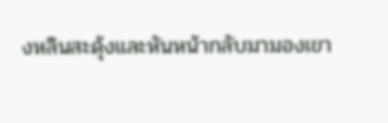งหลินสะดุ้งและหันหน้ากลับมามองเขา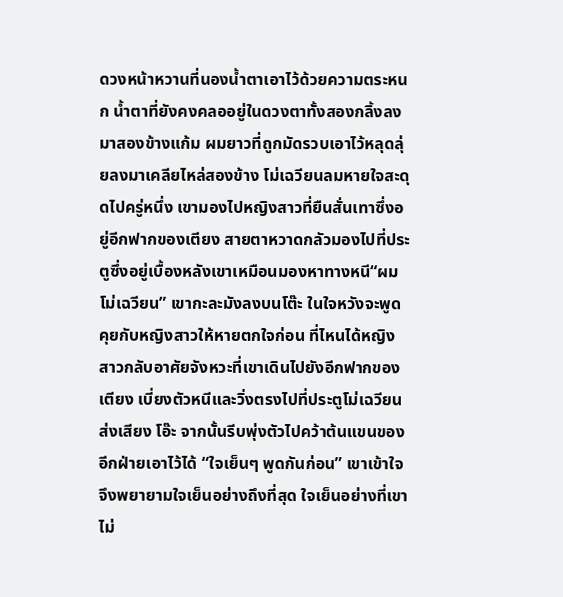ดวงหน้าหวานที่นองน้ำตาเอาไว้ด้วยความตระหนก น้ำตาที่ยังคงคลออยู่ในดวงตาทั้งสองกลิ้งลงมาสองข้างแก้ม ผมยาวที่ถูกมัดรวบเอาไว้หลุดลุ่ยลงมาเคลียไหล่สองข้าง โม่เฉวียนลมหายใจสะดุดไปครู่หนึ่ง เขามองไปหญิงสาวที่ยืนสั่นเทาซึ่งอยู่อีกฟากของเตียง สายตาหวาดกลัวมองไปที่ประตูซึ่งอยู่เบื้องหลังเขาเหมือนมองหาทางหนี“ผมโม่เฉวียน” เขากะละมังลงบนโต๊ะ ในใจหวังจะพูดคุยกับหญิงสาวให้หายตกใจก่อน ที่ไหนได้หญิงสาวกลับอาศัยจังหวะที่เขาเดินไปยังอีกฟากของเตียง เบี่ยงตัวหนีและวิ่งตรงไปที่ประตูโม่เฉวียนส่งเสียง โอ๊ะ จากนั้นรีบพุ่งตัวไปคว้าต้นแขนของอีกฝ่ายเอาไว้ได้ “ใจเย็นๆ พูดกันก่อน” เขาเข้าใจจึงพยายามใจเย็นอย่างถึงที่สุด ใจเย็นอย่างที่เขาไม่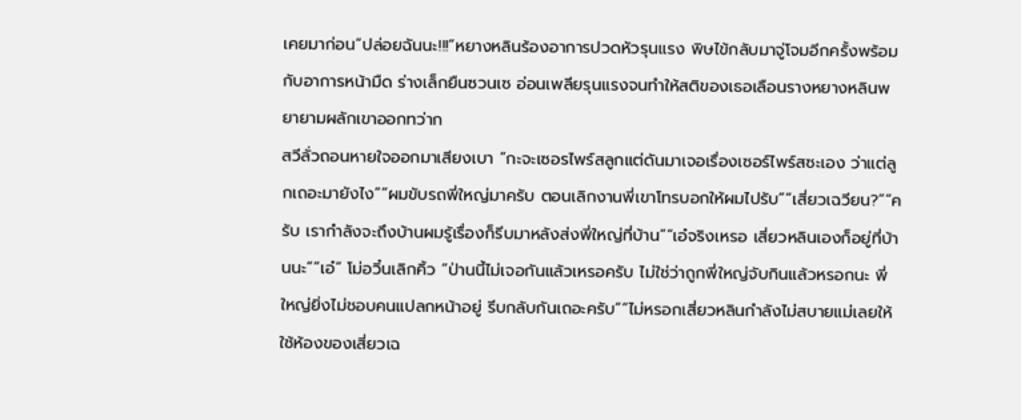เคยมาก่อน“ปล่อยฉันนะ!!!”หยางหลินร้องอาการปวดหัวรุนแรง พิษไข้กลับมาจู่โจมอีกครั้งพร้อมกับอาการหน้ามืด ร่างเล็กยืนซวนเซ อ่อนเพลียรุนแรงจนทำให้สติของเธอเลือนรางหยางหลินพยายามผลักเขาออกทว่าก
สวีลั่วถอนหายใจออกมาเสียงเบา “กะจะเซอรไพร์สลูกแต่ดันมาเจอเรื่องเซอร์ไพร์สซะเอง ว่าแต่ลูกเถอะมายังไง”“ผมขับรถพี่ใหญ่มาครับ ตอนเลิกงานพี่เขาโทรบอกให้ผมไปรับ”“เสี่ยวเฉวียน?”“ครับ เรากำลังจะถึงบ้านผมรู้เรื่องก็รีบมาหลังส่งพี่ใหญ่ที่บ้าน”“เอ๋จริงเหรอ เสี่ยวหลินเองก็อยู่ที่บ้านนะ”“เอ๋” โม่อวิ๋นเลิกคิ้ว “ป่านนี้ไม่เจอกันแล้วเหรอครับ ไม่ใช่ว่าถูกพี่ใหญ่จับกินแล้วหรอกนะ พี่ใหญ่ยิ่งไม่ชอบคนแปลกหน้าอยู่ รีบกลับกันเถอะครับ”“ไม่หรอกเสี่ยวหลินกำลังไม่สบายแม่เลยให้ใช้ห้องของเสี่ยวเฉ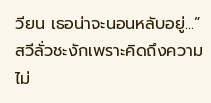วียน เธอน่าจะนอนหลับอยู่...” สวีลั่วชะงักเพราะคิดถึงความไม่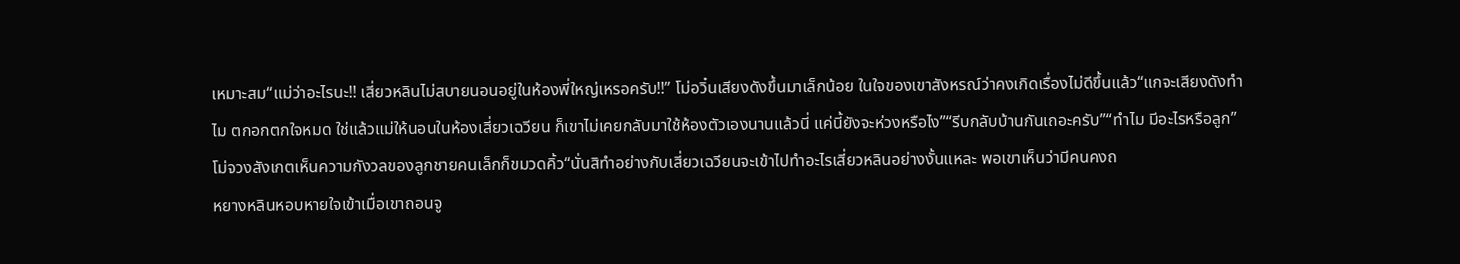เหมาะสม“แม่ว่าอะไรนะ!! เสี่ยวหลินไม่สบายนอนอยู่ในห้องพี่ใหญ่เหรอครับ!!” โม่อวิ๋นเสียงดังขึ้นมาเล็กน้อย ในใจของเขาสังหรณ์ว่าคงเกิดเรื่องไม่ดีขึ้นแล้ว“แกจะเสียงดังทำไม ตกอกตกใจหมด ใช่แล้วแม่ให้นอนในห้องเสี่ยวเฉวียน ก็เขาไม่เคยกลับมาใช้ห้องตัวเองนานแล้วนี่ แค่นี้ยังจะห่วงหรือไง”“รีบกลับบ้านกันเถอะครับ”“ทำไม มีอะไรหรือลูก” โม่จวงสังเกตเห็นความกังวลของลูกชายคนเล็กก็ขมวดคิ้ว“นั่นสิทำอย่างกับเสี่ยวเฉวียนจะเข้าไปทำอะไรเสี่ยวหลินอย่างงั้นแหละ พอเขาเห็นว่ามีคนคงถ
หยางหลินหอบหายใจเข้าเมื่อเขาถอนจู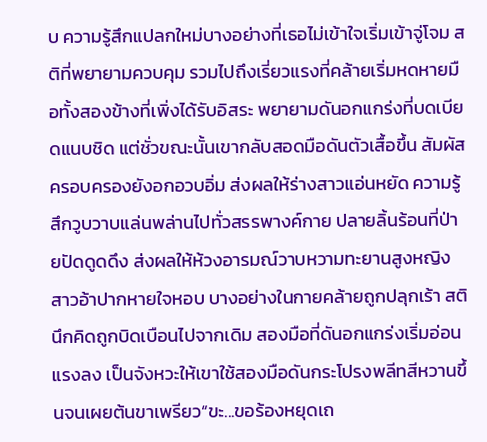บ ความรู้สึกแปลกใหม่บางอย่างที่เธอไม่เข้าใจเริ่มเข้าจู่โจม สติที่พยายามควบคุม รวมไปถึงเรี่ยวแรงที่คล้ายเริ่มหดหายมือทั้งสองข้างที่เพิ่งได้รับอิสระ พยายามดันอกแกร่งที่บดเบียดแนบชิด แต่ชั่วขณะนั้นเขากลับสอดมือดันตัวเสื้อขึ้น สัมผัสครอบครองยังอกอวบอิ่ม ส่งผลให้ร่างสาวแอ่นหยัด ความรู้สึกวูบวาบแล่นพล่านไปทั่วสรรพางค์กาย ปลายลิ้นร้อนที่ป่ายปัดดูดดึง ส่งผลให้ห้วงอารมณ์วาบหวามทะยานสูงหญิงสาวอ้าปากหายใจหอบ บางอย่างในกายคล้ายถูกปลุกเร้า สตินึกคิดถูกบิดเบือนไปจากเดิม สองมือที่ดันอกแกร่งเริ่มอ่อนแรงลง เป็นจังหวะให้เขาใช้สองมือดันกระโปรงพลีทสีหวานขึ้นจนเผยต้นขาเพรียว“ขะ...ขอร้องหยุดเถ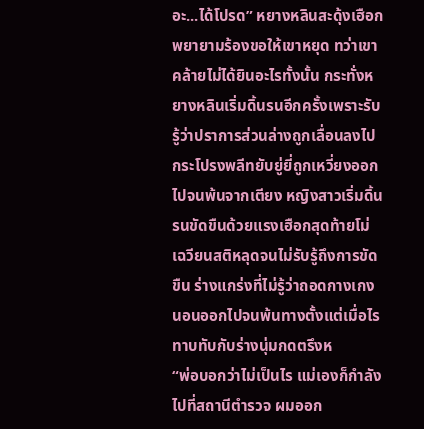อะ...ได้โปรด” หยางหลินสะดุ้งเฮือกพยายามร้องขอให้เขาหยุด ทว่าเขาคล้ายไม่ได้ยินอะไรทั้งนั้น กระทั่งหยางหลินเริ่มดิ้นรนอีกครั้งเพราะรับรู้ว่าปราการส่วนล่างถูกเลื่อนลงไป กระโปรงพลีทยับยู่ยี่ถูกเหวี่ยงออกไปจนพ้นจากเตียง หญิงสาวเริ่มดิ้นรนขัดขืนด้วยแรงเฮือกสุดท้ายโม่เฉวียนสติหลุดจนไม่รับรู้ถึงการขัดขืน ร่างแกร่งที่ไม่รู้ว่าถอดกางเกงนอนออกไปจนพ้นทางตั้งแต่เมื่อไร ทาบทับกับร่างนุ่มกดตรึงห
“พ่อบอกว่าไม่เป็นไร แม่เองก็กำลังไปที่สถานีตำรวจ ผมออก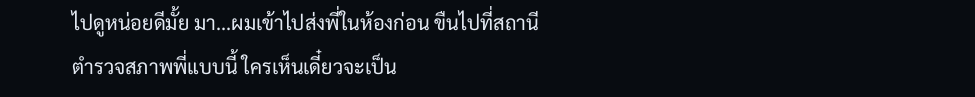ไปดูหน่อยดีมั้ย มา...ผมเข้าไปส่งพี่ในห้องก่อน ขืนไปที่สถานีตำรวจสภาพพี่แบบนี้ ใครเห็นเดี๋ยวจะเป็น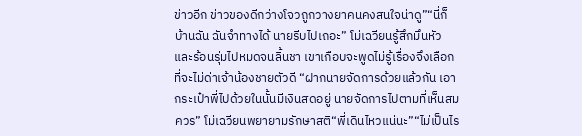ข่าวอีก ข่าวของดีกว่างโจวถูกวางยาคนคงสนใจน่าดู”“นี่ก็บ้านฉัน ฉันจำทางได้ นายรีบไปเถอะ” โม่เฉวียนรู้สึกมึนหัวและร้อนรุ่มไปหมดจนลิ้นชา เขาเกือบจะพูดไม่รู้เรื่องจึงเลือกที่จะไม่ด่าเจ้าน้องชายตัวดี “ฝากนายจัดการด้วยแล้วกัน เอากระเป๋าพี่ไปด้วยในนั้นมีเงินสดอยู่ นายจัดการไปตามที่เห็นสมควร” โม่เฉวียนพยายามรักษาสติ“พี่เดินไหวแน่นะ”“ไม่เป็นไร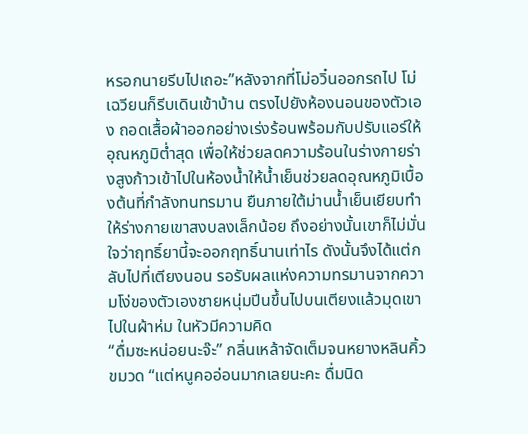หรอกนายรีบไปเถอะ”หลังจากที่โม่อวิ๋นออกรถไป โม่เฉวียนก็รีบเดินเข้าบ้าน ตรงไปยังห้องนอนของตัวเอง ถอดเสื้อผ้าออกอย่างเร่งร้อนพร้อมกับปรับแอร์ให้อุณหภูมิต่ำสุด เพื่อให้ช่วยลดความร้อนในร่างกายร่างสูงก้าวเข้าไปในห้องน้ำให้น้ำเย็นช่วยลดอุณหภูมิเบื้องต้นที่กำลังทนทรมาน ยืนภายใต้ม่านน้ำเย็นเยียบทำให้ร่างกายเขาสงบลงเล็กน้อย ถึงอย่างนั้นเขาก็ไม่มั่นใจว่าฤทธิ์ยานี้จะออกฤทธิ์นานเท่าไร ดังนั้นจึงได้แต่กลับไปที่เตียงนอน รอรับผลแห่งความทรมานจากความโง่ของตัวเองชายหนุ่มปีนขึ้นไปบนเตียงแล้วมุดเขาไปในผ้าห่ม ในหัวมีความคิด
“ดื่มซะหน่อยนะจ๊ะ” กลิ่นเหล้าจัดเต็มจนหยางหลินคิ้วขมวด “แต่หนูคออ่อนมากเลยนะคะ ดื่มนิด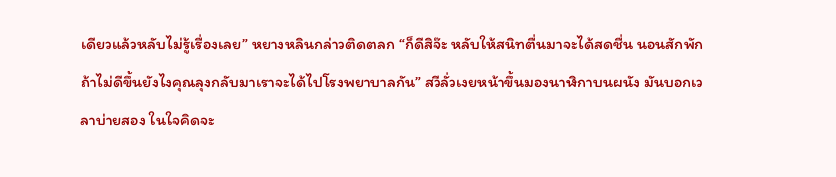เดียวแล้วหลับไม่รู้เรื่องเลย” หยางหลินกล่าวติดตลก “ก็ดีสิจ๊ะ หลับให้สนิทตื่นมาจะได้สดชื่น นอนสักพักถ้าไม่ดีขึ้นยังไงคุณลุงกลับมาเราจะได้ไปโรงพยาบาลกัน” สวีลั่วเงยหน้าขึ้นมองนาฬิกาบนผนัง มันบอกเวลาบ่ายสอง ในใจคิดจะ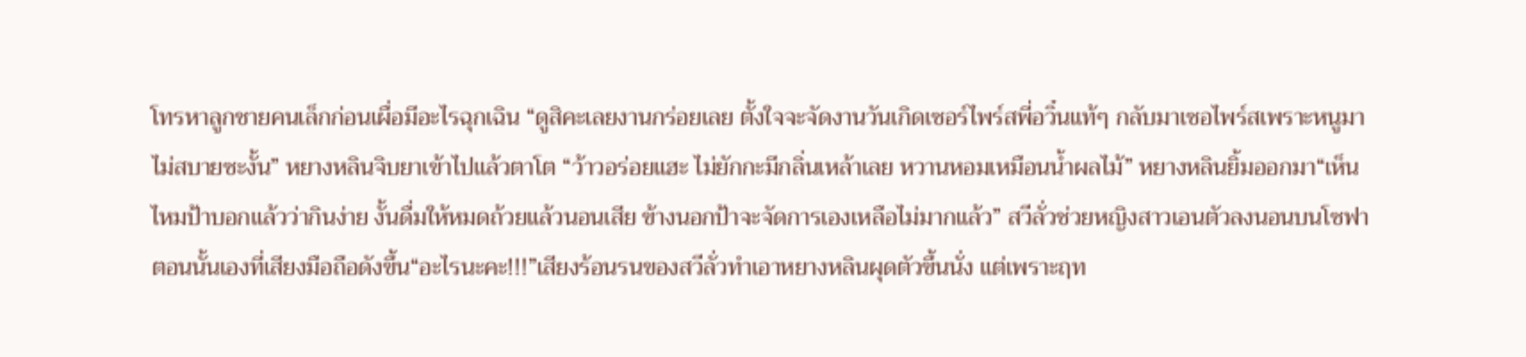โทรหาลูกชายคนเล็กก่อนเผื่อมีอะไรฉุกเฉิน “ดูสิคะเลยงานกร่อยเลย ตั้งใจจะจัดงานวันเกิดเซอร์ไพร์สพี่อวิ๋นแท้ๆ กลับมาเซอไพร์สเพราะหนูมาไม่สบายซะงั้น” หยางหลินจิบยาเข้าไปแล้วตาโต “ว้าวอร่อยแฮะ ไม่ยักกะมีกลิ่นเหล้าเลย หวานหอมเหมือนน้ำผลไม้” หยางหลินยิ้มออกมา“เห็นไหมป้าบอกแล้วว่ากินง่าย งั้นดื่มให้หมดถ้วยแล้วนอนเสีย ข้างนอกป้าจะจัดการเองเหลือไม่มากแล้ว” สวีลั่วช่วยหญิงสาวเอนตัวลงนอนบนโซฟา ตอนนั้นเองที่เสียงมือถือดังขึ้น“อะไรนะคะ!!!”เสียงร้อนรนของสวีลั่วทำเอาหยางหลินผุดตัวขึ้นนั่ง แต่เพราะฤท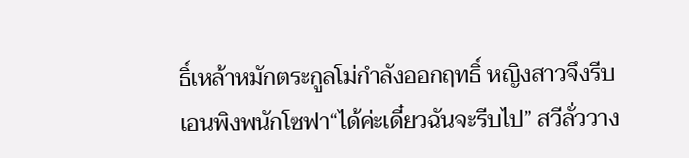ธิ์เหล้าหมักตระกูลโม่กำลังออกฤทธิ์ หญิงสาวจึงรีบเอนพิงพนักโซฟา“ได้ค่ะเดี๋ยวฉันจะรีบไป” สวีลั่ววาง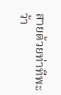สายด้วยท่าทีพะว้า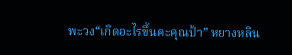พะวง“เกิดอะไรขึ้นคะคุณป้า” หยางหลิน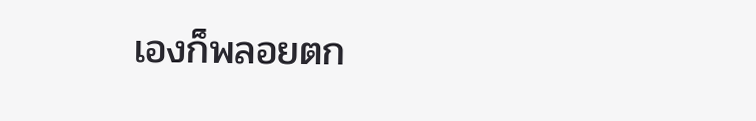เองก็พลอยตก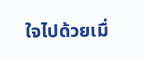ใจไปด้วยเมื่